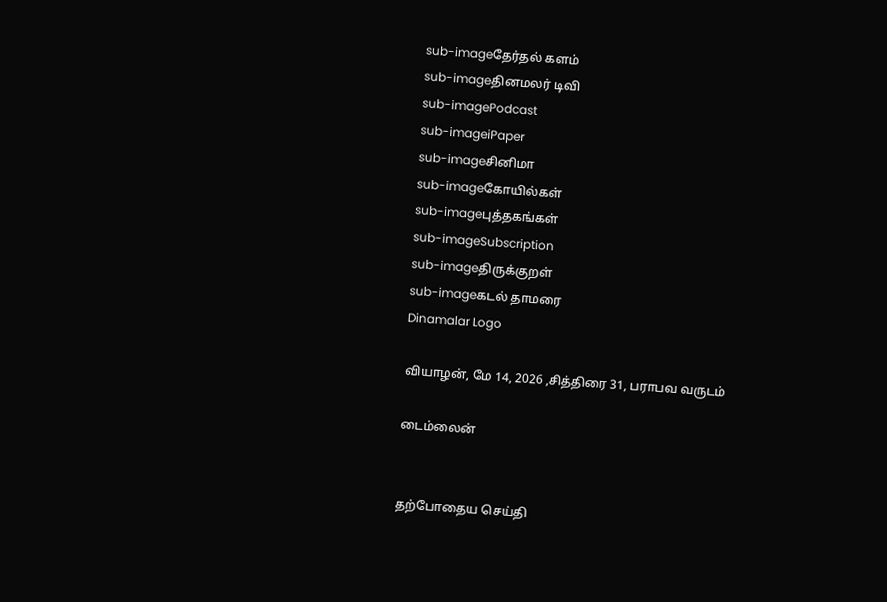sub-imageதேர்தல் களம்
sub-imageதினமலர் டிவி
sub-imagePodcast
sub-imageiPaper
sub-imageசினிமா
sub-imageகோயில்கள்
sub-imageபுத்தகங்கள்
sub-imageSubscription
sub-imageதிருக்குறள்
sub-imageகடல் தாமரை
Dinamalar Logo

வியாழன், மே 14, 2026 ,சித்திரை 31, பராபவ வருடம்

டைம்லைன்


தற்போதைய செய்தி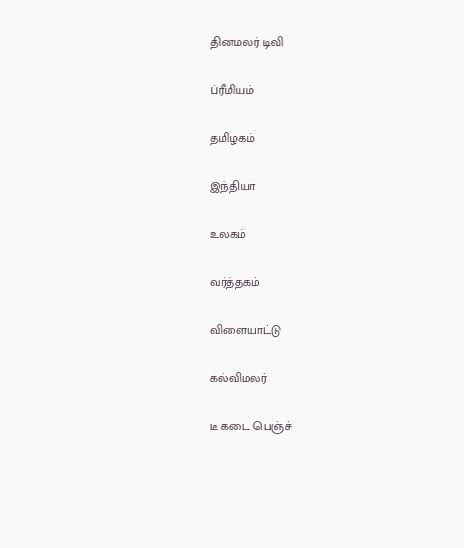தினமலர் டிவி


ப்ரீமியம்


தமிழகம்


இந்தியா


உலகம்


வர்த்தகம்


விளையாட்டு


கல்விமலர்


டீ கடை பெஞ்ச்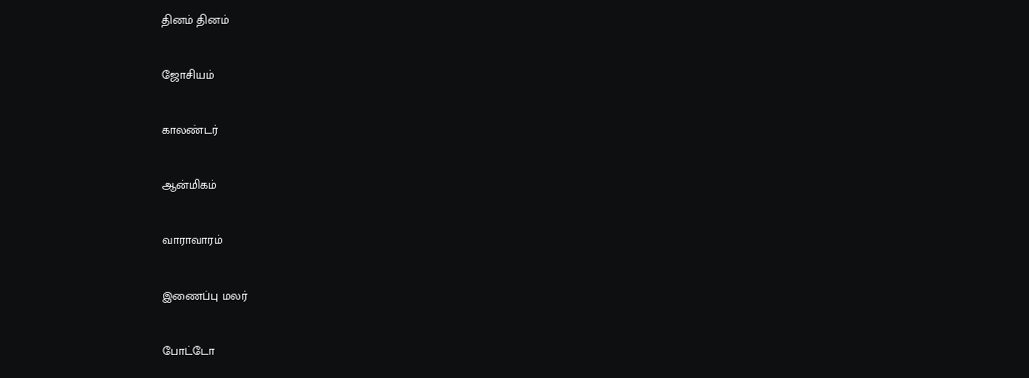தினம் தினம்


ஜோசியம்


காலண்டர்


ஆன்மிகம்


வாராவாரம்


இணைப்பு மலர்


போட்டோ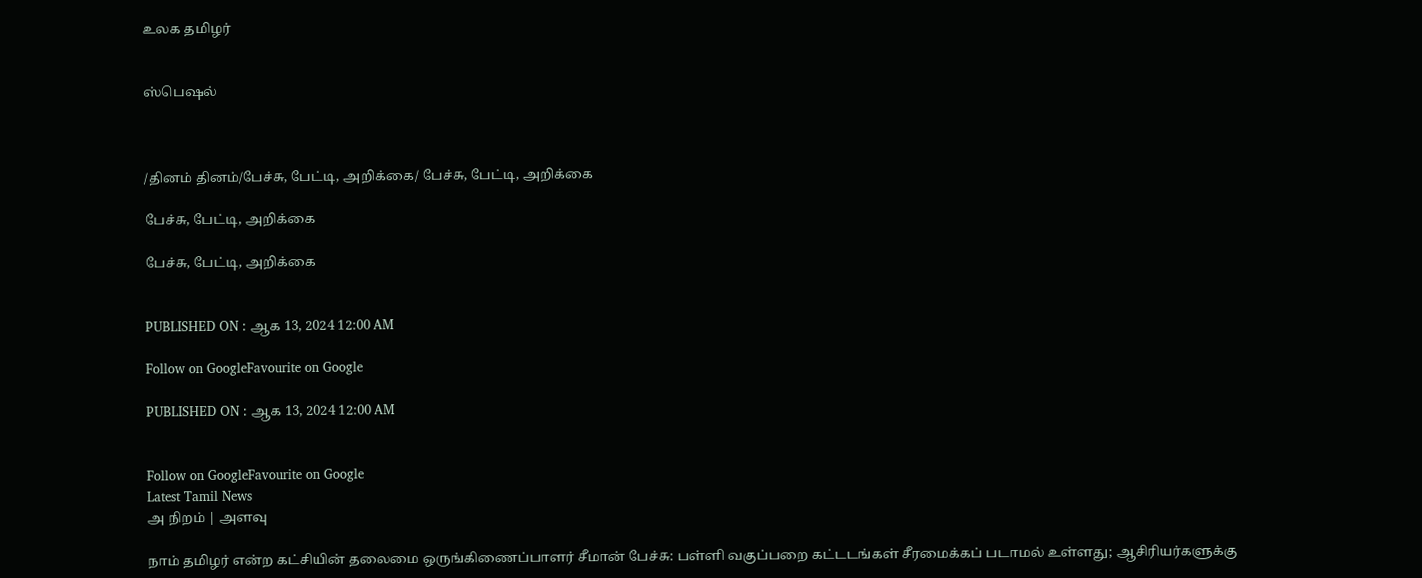உலக தமிழர்


ஸ்பெஷல்



/தினம் தினம்/பேச்சு, பேட்டி, அறிக்கை/ பேச்சு, பேட்டி, அறிக்கை

பேச்சு, பேட்டி, அறிக்கை

பேச்சு, பேட்டி, அறிக்கை


PUBLISHED ON : ஆக 13, 2024 12:00 AM

Follow on GoogleFavourite on Google

PUBLISHED ON : ஆக 13, 2024 12:00 AM


Follow on GoogleFavourite on Google
Latest Tamil News
அ நிறம் | அளவு

நாம் தமிழர் என்ற கட்சியின் தலைமை ஒருங்கிணைப்பாளர் சீமான் பேச்சு: பள்ளி வகுப்பறை கட்டடங்கள் சீரமைக்கப் படாமல் உள்ளது; ஆசிரியர்களுக்கு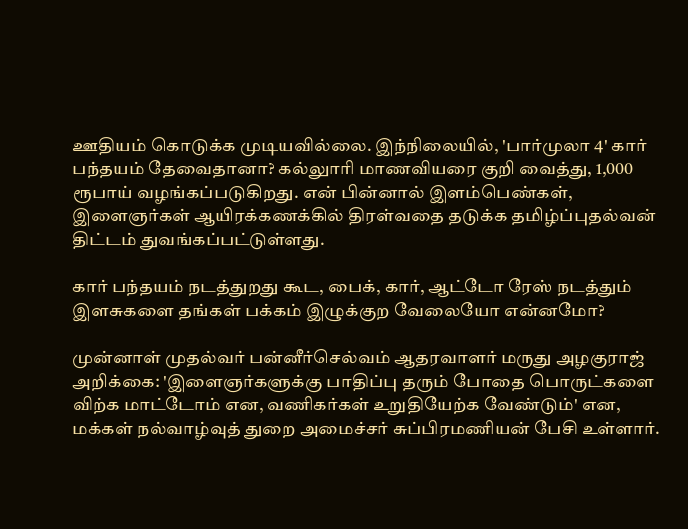ஊதியம் கொடுக்க முடியவில்லை. இந்நிலையில், 'பார்முலா 4' கார் பந்தயம் தேவைதானா? கல்லுாரி மாணவியரை குறி வைத்து, 1,000 ரூபாய் வழங்கப்படுகிறது. என் பின்னால் இளம்பெண்கள், இளைஞர்கள் ஆயிரக்கணக்கில் திரள்வதை தடுக்க தமிழ்ப்புதல்வன் திட்டம் துவங்கப்பட்டுள்ளது.

கார் பந்தயம் நடத்துறது கூட, பைக், கார், ஆட்டோ ரேஸ் நடத்தும் இளசுகளை தங்கள் பக்கம் இழுக்குற வேலையோ என்னமோ?

முன்னாள் முதல்வர் பன்னீர்செல்வம் ஆதரவாளர் மருது அழகுராஜ் அறிக்கை: 'இளைஞர்களுக்கு பாதிப்பு தரும் போதை பொருட்களை விற்க மாட்டோம் என, வணிகர்கள் உறுதியேற்க வேண்டும்' என, மக்கள் நல்வாழ்வுத் துறை அமைச்சர் சுப்பிரமணியன் பேசி உள்ளார்.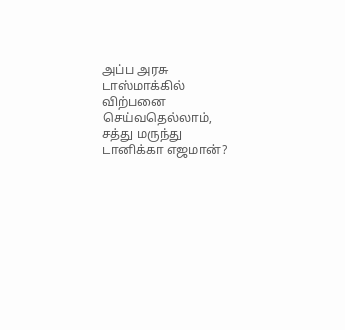அப்ப அரசு டாஸ்மாக்கில் விற்பனை செய்வதெல்லாம், சத்து மருந்து டானிக்கா எஜமான்?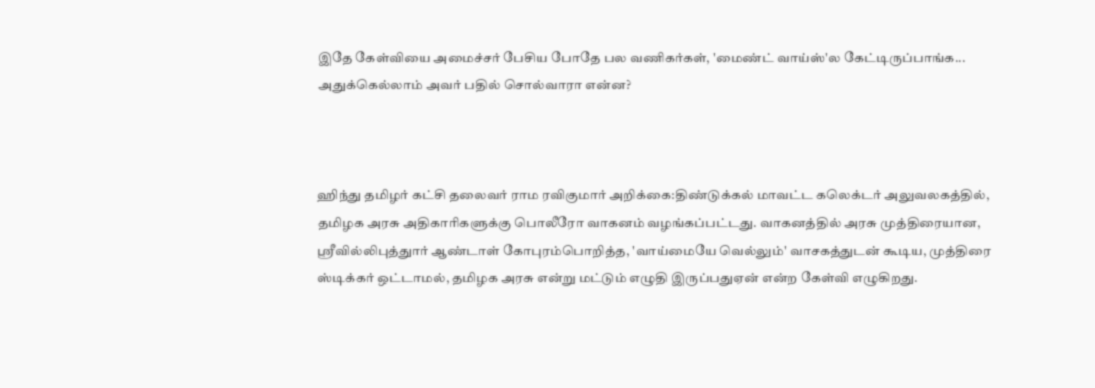இதே கேள்வியை அமைச்சர் பேசிய போதே பல வணிகர்கள், 'மைண்ட் வாய்ஸ்'ல கேட்டிருப்பாங்க... அதுக்கெல்லாம் அவர் பதில் சொல்வாரா என்ன?



ஹிந்து தமிழர் கட்சி தலைவர் ராம ரவிகுமார் அறிக்கை:திண்டுக்கல் மாவட்ட கலெக்டர் அலுவலகத்தில், தமிழக அரசு அதிகாரிகளுக்கு பொலீரோ வாகனம் வழங்கப்பட்டது. வாகனத்தில் அரசு முத்திரையான, ஸ்ரீவில்லிபுத்துார் ஆண்டாள் கோபுரம்பொறித்த, 'வாய்மையே வெல்லும்' வாசகத்துடன் கூடிய, முத்திரை ஸ்டிக்கர் ஒட்டாமல், தமிழக அரசு என்று மட்டும் எழுதி இருப்பதுஏன் என்ற கேள்வி எழுகிறது.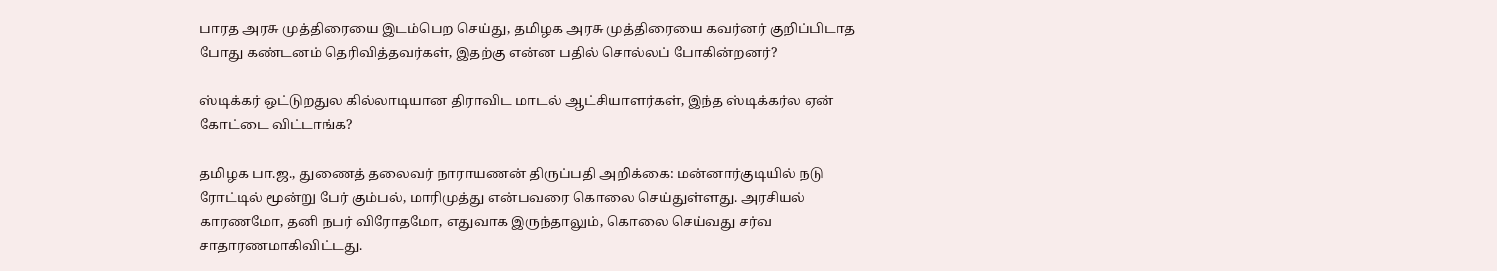பாரத அரசு முத்திரையை இடம்பெற செய்து, தமிழக அரசு முத்திரையை கவர்னர் குறிப்பிடாத போது கண்டனம் தெரிவித்தவர்கள், இதற்கு என்ன பதில் சொல்லப் போகின்றனர்?

ஸ்டிக்கர் ஒட்டுறதுல கில்லாடியான திராவிட மாடல் ஆட்சியாளர்கள், இந்த ஸ்டிக்கர்ல ஏன் கோட்டை விட்டாங்க?

தமிழக பா.ஜ., துணைத் தலைவர் நாராயணன் திருப்பதி அறிக்கை: மன்னார்குடியில் நடு ரோட்டில் மூன்று பேர் கும்பல், மாரிமுத்து என்பவரை கொலை செய்துள்ளது. அரசியல் காரணமோ, தனி நபர் விரோதமோ, எதுவாக இருந்தாலும், கொலை செய்வது சர்வ சாதாரணமாகிவிட்டது.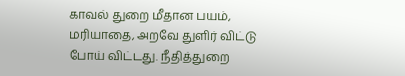காவல் துறை மீதான பயம், மரியாதை, அறவே துளிர் விட்டு போய் விட்டது. நீதித்துறை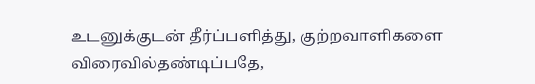உடனுக்குடன் தீர்ப்பளித்து, குற்றவாளிகளை விரைவில்தண்டிப்பதே,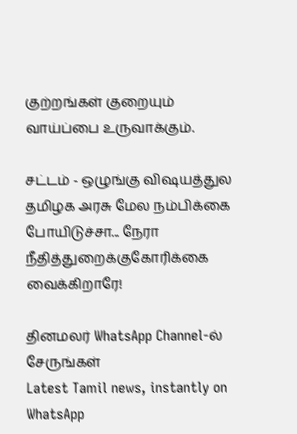குற்றங்கள் குறையும் வாய்ப்பை உருவாக்கும்.

சட்டம் - ஒழுங்கு விஷயத்துல தமிழக அரசு மேல நம்பிக்கை போயிடுச்சா... நேரா நீதித்துறைக்குகோரிக்கை வைக்கிறாரே!

தினமலர் WhatsApp Channel-ல் சேருங்கள்
Latest Tamil news, instantly on WhatsApp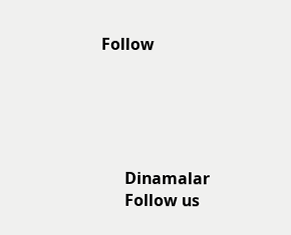Follow





      Dinamalar
      Follow us